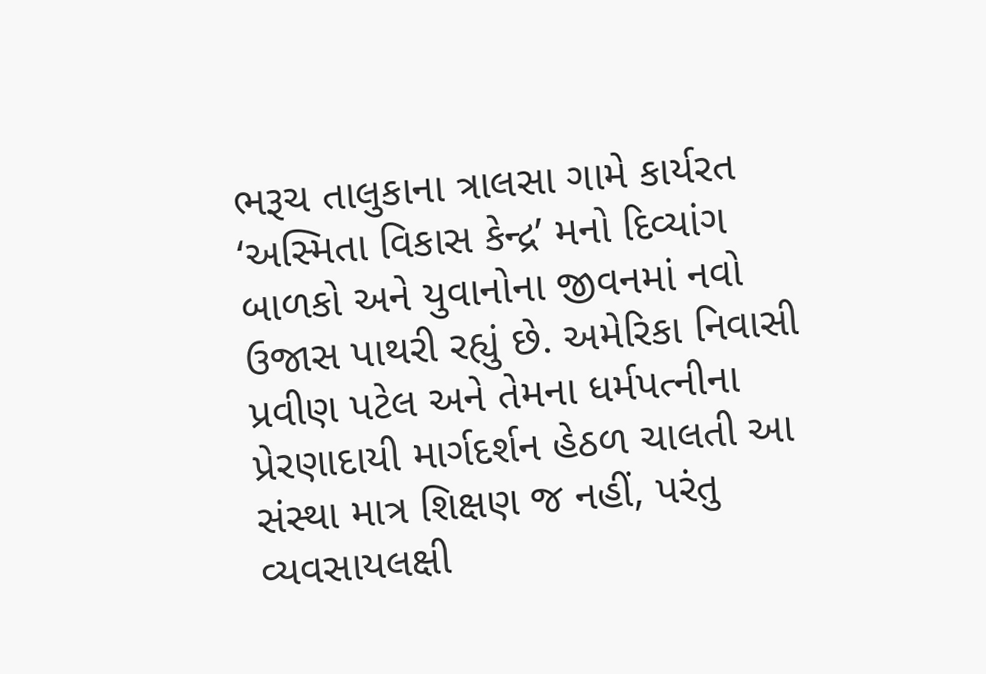ભરૂચ તાલુકાના ત્રાલસા ગામે કાર્યરત ‘અસ્મિતા વિકાસ કેન્દ્ર’ મનો દિવ્યાંગ બાળકો અને યુવાનોના જીવનમાં નવો ઉજાસ પાથરી રહ્યું છે. અમેરિકા નિવાસી પ્રવીણ પટેલ અને તેમના ધર્મપત્નીના પ્રેરણાદાયી માર્ગદર્શન હેઠળ ચાલતી આ સંસ્થા માત્ર શિક્ષણ જ નહીં, પરંતુ વ્યવસાયલક્ષી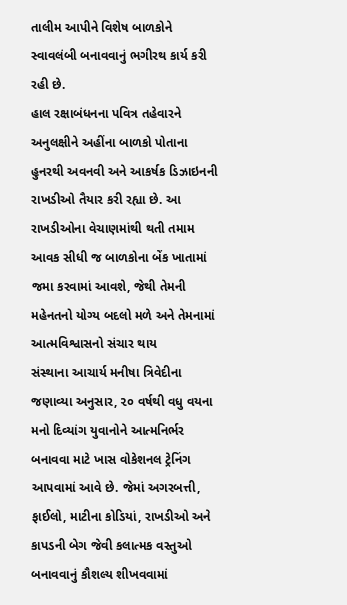તાલીમ આપીને વિશેષ બાળકોને સ્વાવલંબી બનાવવાનું ભગીરથ કાર્ય કરી રહી છે.
હાલ રક્ષાબંધનના પવિત્ર તહેવારને અનુલક્ષીને અહીંના બાળકો પોતાના હુનરથી અવનવી અને આકર્ષક ડિઝાઇનની રાખડીઓ તૈયાર કરી રહ્યા છે. આ રાખડીઓના વેચાણમાંથી થતી તમામ આવક સીધી જ બાળકોના બેંક ખાતામાં જમા કરવામાં આવશે, જેથી તેમની મહેનતનો યોગ્ય બદલો મળે અને તેમનામાં આત્મવિશ્વાસનો સંચાર થાય
સંસ્થાના આચાર્ય મનીષા ત્રિવેદીના જણાવ્યા અનુસાર, ૨૦ વર્ષથી વધુ વયના મનો દિવ્યાંગ યુવાનોને આત્મનિર્ભર બનાવવા માટે ખાસ વોકેશનલ ટ્રેનિંગ આપવામાં આવે છે. જેમાં અગરબત્તી, ફાઈલો, માટીના કોડિયાં, રાખડીઓ અને કાપડની બેગ જેવી કલાત્મક વસ્તુઓ બનાવવાનું કૌશલ્ય શીખવવામાં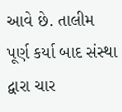આવે છે. તાલીમ પૂર્ણ કર્યા બાદ સંસ્થા દ્વારા ચાર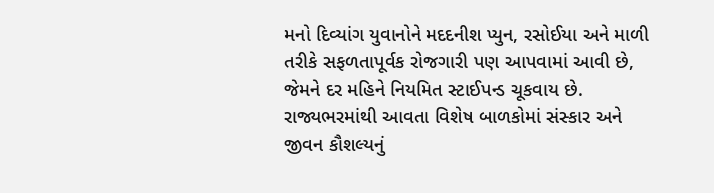મનો દિવ્યાંગ યુવાનોને મદદનીશ પ્યુન, રસોઈયા અને માળી તરીકે સફળતાપૂર્વક રોજગારી પણ આપવામાં આવી છે, જેમને દર મહિને નિયમિત સ્ટાઈપન્ડ ચૂકવાય છે. રાજ્યભરમાંથી આવતા વિશેષ બાળકોમાં સંસ્કાર અને જીવન કૌશલ્યનું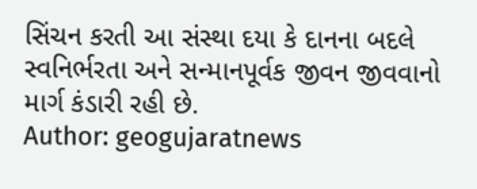સિંચન કરતી આ સંસ્થા દયા કે દાનના બદલે સ્વનિર્ભરતા અને સન્માનપૂર્વક જીવન જીવવાનો માર્ગ કંડારી રહી છે.
Author: geogujaratnews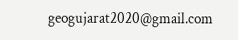geogujarat2020@gmail.com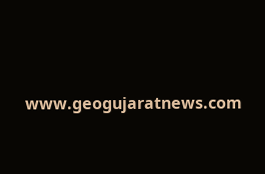www.geogujaratnews.com